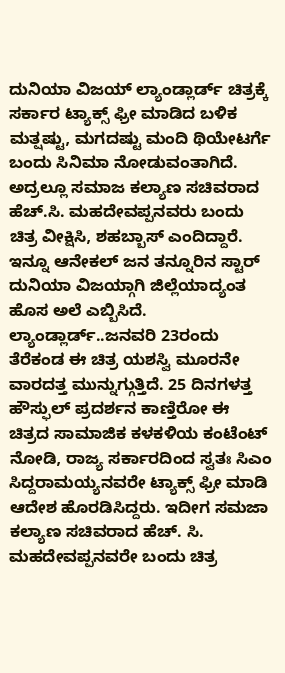ದುನಿಯಾ ವಿಜಯ್ ಲ್ಯಾಂಡ್ಲಾರ್ಡ್ ಚಿತ್ರಕ್ಕೆ ಸರ್ಕಾರ ಟ್ಯಾಕ್ಸ್ ಫ್ರೀ ಮಾಡಿದ ಬಳಿಕ ಮತ್ಷಷ್ಟು, ಮಗದಷ್ಟು ಮಂದಿ ಥಿಯೇಟರ್ಗೆ ಬಂದು ಸಿನಿಮಾ ನೋಡುವಂತಾಗಿದೆ. ಅದ್ರಲ್ಲೂ ಸಮಾಜ ಕಲ್ಯಾಣ ಸಚಿವರಾದ ಹೆಚ್.ಸಿ. ಮಹದೇವಪ್ಪನವರು ಬಂದು ಚಿತ್ರ ವೀಕ್ಷಿಸಿ, ಶಹಬ್ಬಾಸ್ ಎಂದಿದ್ದಾರೆ. ಇನ್ನೂ ಆನೇಕಲ್ ಜನ ತನ್ನೂರಿನ ಸ್ಟಾರ್ ದುನಿಯಾ ವಿಜಯ್ಗಾಗಿ ಜಿಲ್ಲೆಯಾದ್ಯಂತ ಹೊಸ ಅಲೆ ಎಬ್ಬಿಸಿದೆ.
ಲ್ಯಾಂಡ್ಲಾರ್ಡ್..ಜನವರಿ 23ರಂದು ತೆರೆಕಂಡ ಈ ಚಿತ್ರ ಯಶಸ್ವಿ ಮೂರನೇ ವಾರದತ್ತ ಮುನ್ನುಗ್ಗುತ್ತಿದೆ. 25 ದಿನಗಳತ್ತ ಹೌಸ್ಫುಲ್ ಪ್ರದರ್ಶನ ಕಾಣ್ತಿರೋ ಈ ಚಿತ್ರದ ಸಾಮಾಜಿಕ ಕಳಕಳಿಯ ಕಂಟೆಂಟ್ ನೋಡಿ, ರಾಜ್ಯ ಸರ್ಕಾರದಿಂದ ಸ್ವತಃ ಸಿಎಂ ಸಿದ್ದರಾಮಯ್ಯನವರೇ ಟ್ಯಾಕ್ಸ್ ಫ್ರೀ ಮಾಡಿ ಆದೇಶ ಹೊರಡಿಸಿದ್ದರು. ಇದೀಗ ಸಮಜಾ ಕಲ್ಯಾಣ ಸಚಿವರಾದ ಹೆಚ್. ಸಿ. ಮಹದೇವಪ್ಪನವರೇ ಬಂದು ಚಿತ್ರ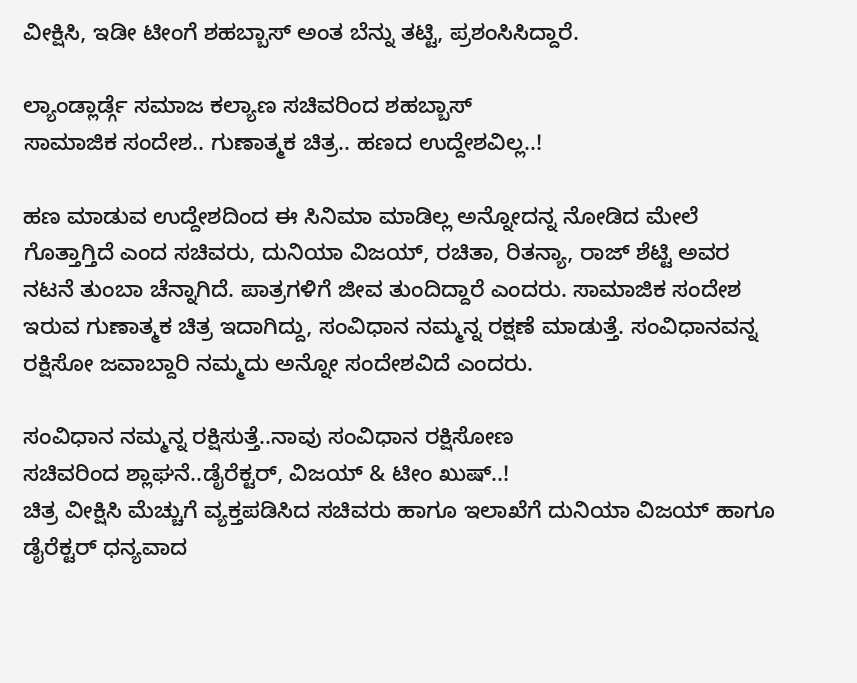ವೀಕ್ಷಿಸಿ, ಇಡೀ ಟೀಂಗೆ ಶಹಬ್ಬಾಸ್ ಅಂತ ಬೆನ್ನು ತಟ್ಟಿ, ಪ್ರಶಂಸಿಸಿದ್ದಾರೆ.

ಲ್ಯಾಂಡ್ಲಾರ್ಡ್ಗೆ ಸಮಾಜ ಕಲ್ಯಾಣ ಸಚಿವರಿಂದ ಶಹಬ್ಬಾಸ್
ಸಾಮಾಜಿಕ ಸಂದೇಶ.. ಗುಣಾತ್ಮಕ ಚಿತ್ರ.. ಹಣದ ಉದ್ದೇಶವಿಲ್ಲ..!

ಹಣ ಮಾಡುವ ಉದ್ದೇಶದಿಂದ ಈ ಸಿನಿಮಾ ಮಾಡಿಲ್ಲ ಅನ್ನೋದನ್ನ ನೋಡಿದ ಮೇಲೆ ಗೊತ್ತಾಗ್ತಿದೆ ಎಂದ ಸಚಿವರು, ದುನಿಯಾ ವಿಜಯ್, ರಚಿತಾ, ರಿತನ್ಯಾ, ರಾಜ್ ಶೆಟ್ಟಿ ಅವರ ನಟನೆ ತುಂಬಾ ಚೆನ್ನಾಗಿದೆ. ಪಾತ್ರಗಳಿಗೆ ಜೀವ ತುಂದಿದ್ದಾರೆ ಎಂದರು. ಸಾಮಾಜಿಕ ಸಂದೇಶ ಇರುವ ಗುಣಾತ್ಮಕ ಚಿತ್ರ ಇದಾಗಿದ್ದು, ಸಂವಿಧಾನ ನಮ್ಮನ್ನ ರಕ್ಷಣೆ ಮಾಡುತ್ತೆ. ಸಂವಿಧಾನವನ್ನ ರಕ್ಷಿಸೋ ಜವಾಬ್ದಾರಿ ನಮ್ಮದು ಅನ್ನೋ ಸಂದೇಶವಿದೆ ಎಂದರು.

ಸಂವಿಧಾನ ನಮ್ಮನ್ನ ರಕ್ಷಿಸುತ್ತೆ..ನಾವು ಸಂವಿಧಾನ ರಕ್ಷಿಸೋಣ
ಸಚಿವರಿಂದ ಶ್ಲಾಘನೆ..ಡೈರೆಕ್ಟರ್, ವಿಜಯ್ & ಟೀಂ ಖುಷ್..!
ಚಿತ್ರ ವೀಕ್ಷಿಸಿ ಮೆಚ್ಚುಗೆ ವ್ಯಕ್ತಪಡಿಸಿದ ಸಚಿವರು ಹಾಗೂ ಇಲಾಖೆಗೆ ದುನಿಯಾ ವಿಜಯ್ ಹಾಗೂ ಡೈರೆಕ್ಟರ್ ಧನ್ಯವಾದ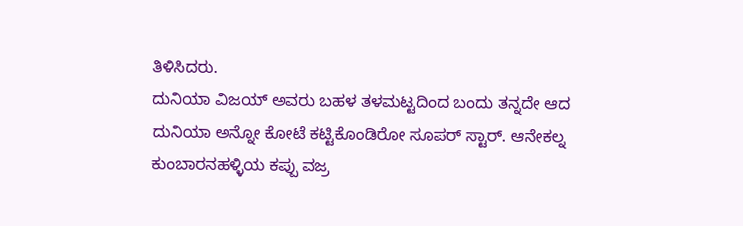ತಿಳಿಸಿದರು.
ದುನಿಯಾ ವಿಜಯ್ ಅವರು ಬಹಳ ತಳಮಟ್ಟದಿಂದ ಬಂದು ತನ್ನದೇ ಆದ ದುನಿಯಾ ಅನ್ನೋ ಕೋಟೆ ಕಟ್ಟಿಕೊಂಡಿರೋ ಸೂಪರ್ ಸ್ಟಾರ್. ಆನೇಕಲ್ನ ಕುಂಬಾರನಹಳ್ಳಿಯ ಕಪ್ಪು ವಜ್ರ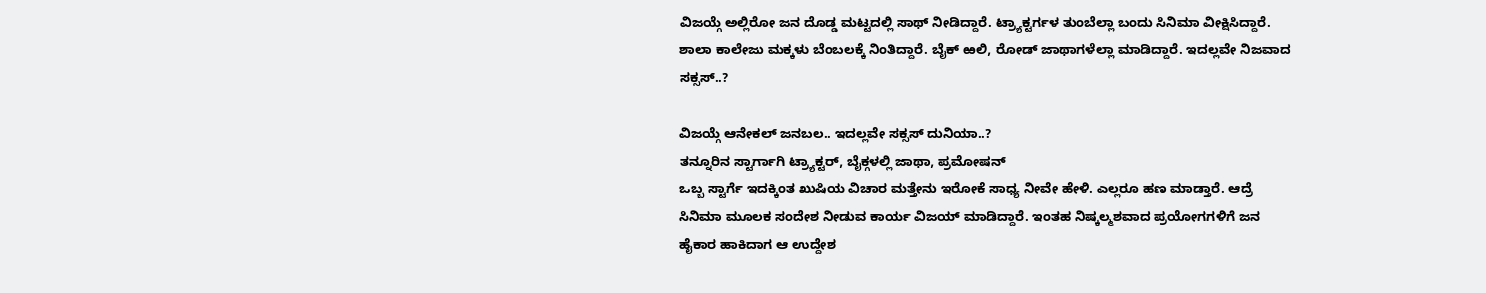ವಿಜಯ್ಗೆ ಅಲ್ಲಿರೋ ಜನ ದೊಡ್ಡ ಮಟ್ಟದಲ್ಲಿ ಸಾಥ್ ನೀಡಿದ್ದಾರೆ. ಟ್ರ್ಯಾಕ್ಟರ್ಗಳ ತುಂಬೆಲ್ಲಾ ಬಂದು ಸಿನಿಮಾ ವೀಕ್ಷಿಸಿದ್ದಾರೆ. ಶಾಲಾ ಕಾಲೇಜು ಮಕ್ಕಳು ಬೆಂಬಲಕ್ಕೆ ನಿಂತಿದ್ದಾರೆ. ಬೈಕ್ ಱಲಿ, ರೋಡ್ ಜಾಥಾಗಳೆಲ್ಲಾ ಮಾಡಿದ್ದಾರೆ. ಇದಲ್ಲವೇ ನಿಜವಾದ ಸಕ್ಸಸ್..?

ವಿಜಯ್ಗೆ ಆನೇಕಲ್ ಜನಬಲ.. ಇದಲ್ಲವೇ ಸಕ್ಸಸ್ ದುನಿಯಾ..?
ತನ್ನೂರಿನ ಸ್ಟಾರ್ಗಾಗಿ ಟ್ರ್ಯಾಕ್ಟರ್, ಬೈಕ್ಗಳಲ್ಲಿ ಜಾಥಾ, ಪ್ರಮೋಷನ್
ಒಬ್ಬ ಸ್ಟಾರ್ಗೆ ಇದಕ್ಕಿಂತ ಖುಷಿಯ ವಿಚಾರ ಮತ್ತೇನು ಇರೋಕೆ ಸಾಧ್ಯ ನೀವೇ ಹೇಳಿ. ಎಲ್ಲರೂ ಹಣ ಮಾಡ್ತಾರೆ. ಆದ್ರೆ ಸಿನಿಮಾ ಮೂಲಕ ಸಂದೇಶ ನೀಡುವ ಕಾರ್ಯ ವಿಜಯ್ ಮಾಡಿದ್ದಾರೆ. ಇಂತಹ ನಿಷ್ಕಲ್ಮಶವಾದ ಪ್ರಯೋಗಗಳಿಗೆ ಜನ ಹೈಕಾರ ಹಾಕಿದಾಗ ಆ ಉದ್ದೇಶ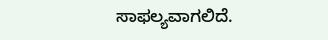ಸಾಫಲ್ಯವಾಗಲಿದೆ.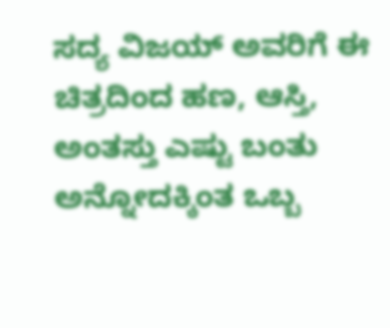ಸದ್ಯ ವಿಜಯ್ ಅವರಿಗೆ ಈ ಚಿತ್ರದಿಂದ ಹಣ, ಆಸ್ತಿ, ಅಂತಸ್ತು ಎಷ್ಟು ಬಂತು ಅನ್ನೋದಕ್ಕಿಂತ ಒಬ್ಬ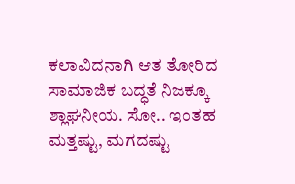ಕಲಾವಿದನಾಗಿ ಆತ ತೋರಿದ ಸಾಮಾಜಿಕ ಬದ್ಧತೆ ನಿಜಕ್ಕೂ ಶ್ಲಾಘನೀಯ. ಸೋ.. ಇಂತಹ ಮತ್ತಷ್ಟು, ಮಗದಷ್ಟು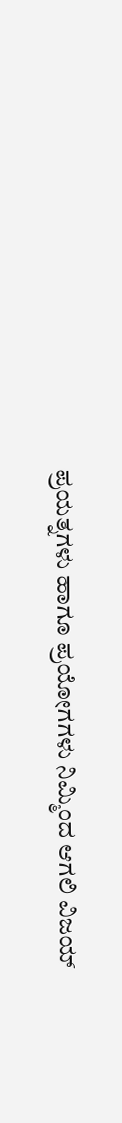ಪ್ರಯತ್ನಗಳು ಹಾಗೂ ಪ್ರಯೋಗಗಳು ನಿಮ್ಮಿಂದ ಆಗಲಿ ವಿಜಯ್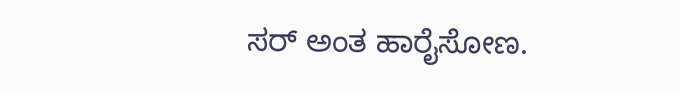ಸರ್ ಅಂತ ಹಾರೈಸೋಣ.